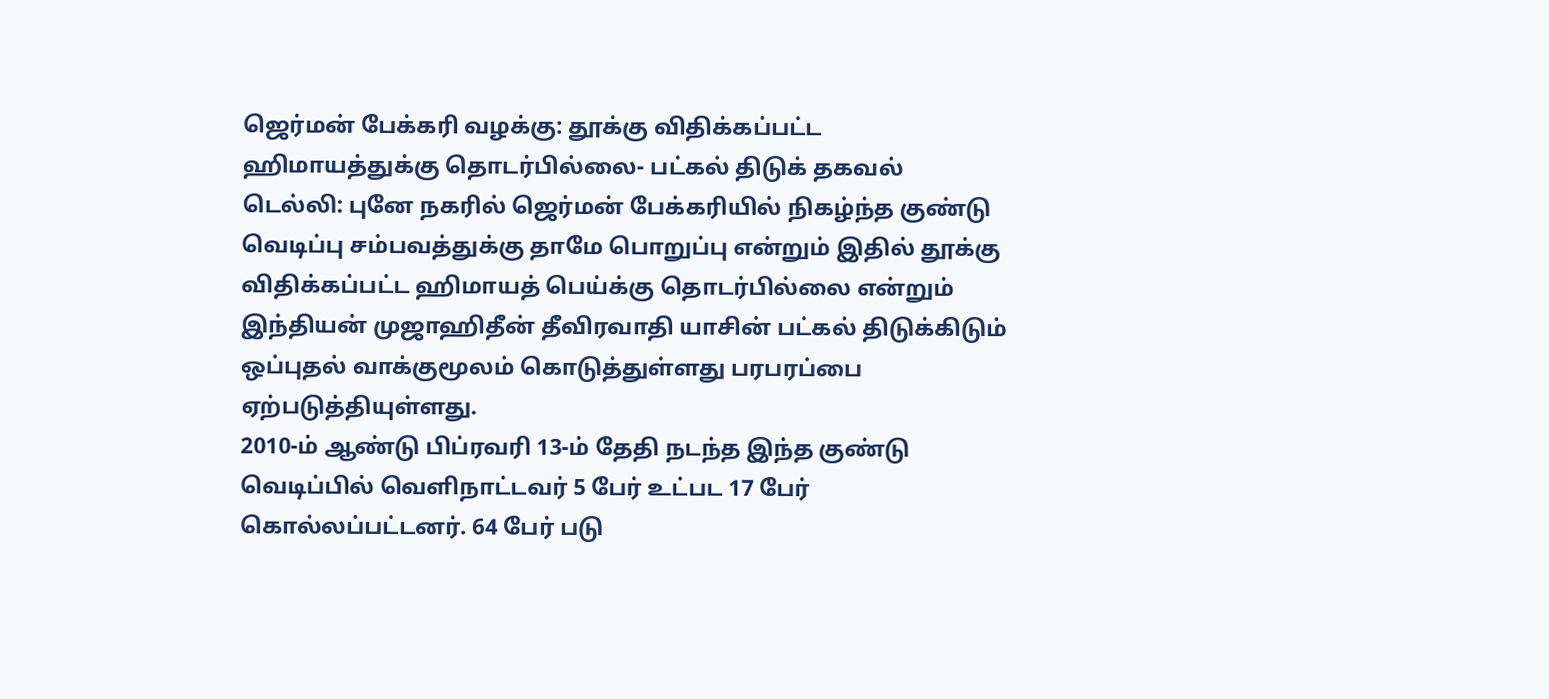ஜெர்மன் பேக்கரி வழக்கு: தூக்கு விதிக்கப்பட்ட ஹிமாயத்துக்கு தொடர்பில்லை- பட்கல் திடுக் தகவல்
டெல்லி: புனே நகரில் ஜெர்மன் பேக்கரியில் நிகழ்ந்த குண்டு வெடிப்பு சம்பவத்துக்கு தாமே பொறுப்பு என்றும் இதில் தூக்கு விதிக்கப்பட்ட ஹிமாயத் பெய்க்கு தொடர்பில்லை என்றும் இந்தியன் முஜாஹிதீன் தீவிரவாதி யாசின் பட்கல் திடுக்கிடும் ஒப்புதல் வாக்குமூலம் கொடுத்துள்ளது பரபரப்பை ஏற்படுத்தியுள்ளது.
2010-ம் ஆண்டு பிப்ரவரி 13-ம் தேதி நடந்த இந்த குண்டு வெடிப்பில் வெளிநாட்டவர் 5 பேர் உட்பட 17 பேர் கொல்லப்பட்டனர். 64 பேர் படு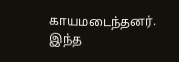காயமடைந்தனர். இந்த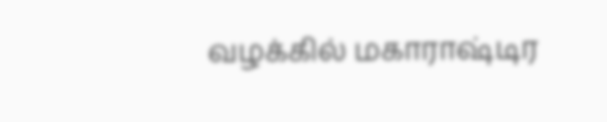வழக்கில் மகாராஷ்டிர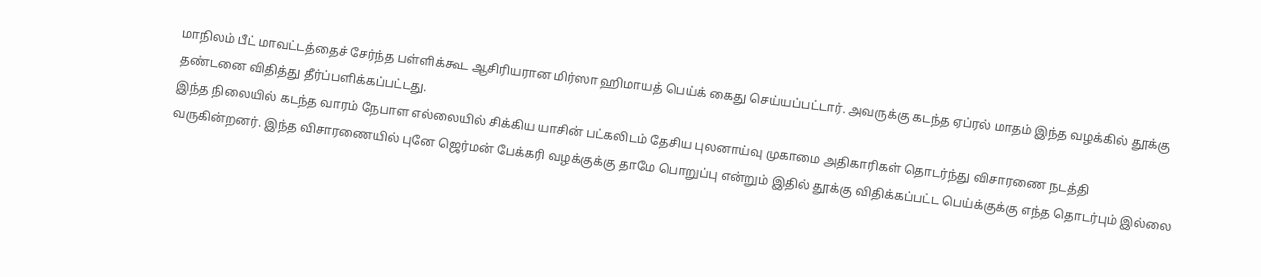மாநிலம் பீட் மாவட்டத்தைச் சேர்ந்த பள்ளிக்கூட ஆசிரியரான மிர்ஸா ஹிமாயத் பெய்க் கைது செய்யப்பட்டார். அவருக்கு கடந்த ஏப்ரல் மாதம் இந்த வழக்கில் தூக்கு தண்டனை விதித்து தீர்ப்பளிக்கப்பட்டது.
இந்த நிலையில் கடந்த வாரம் நேபாள எல்லையில் சிக்கிய யாசின் பட்கலிடம் தேசிய புலனாய்வு முகாமை அதிகாரிகள் தொடர்ந்து விசாரணை நடத்தி வருகின்றனர். இந்த விசாரணையில் புனே ஜெர்மன் பேக்கரி வழக்குக்கு தாமே பொறுப்பு என்றும் இதில் தூக்கு விதிக்கப்பட்ட பெய்க்குக்கு எந்த தொடர்பும் இல்லை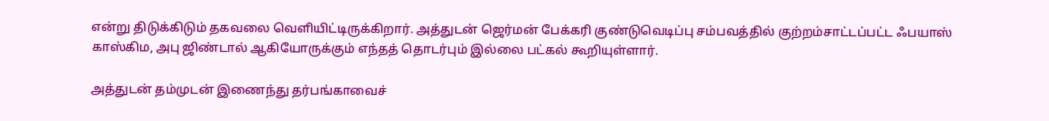என்று திடுக்கிடும் தகவலை வெளியிட்டிருக்கிறார். அத்துடன் ஜெர்மன் பேக்கரி குண்டுவெடிப்பு சம்பவத்தில் குற்றம்சாட்டப்பட்ட ஃபயாஸ் காஸ்கிம, அபு ஜிண்டால் ஆகியோருக்கும் எந்தத் தொடர்பும் இல்லை பட்கல் கூறியுள்ளார்.

அத்துடன் தம்முடன் இணைந்து தர்பங்காவைச்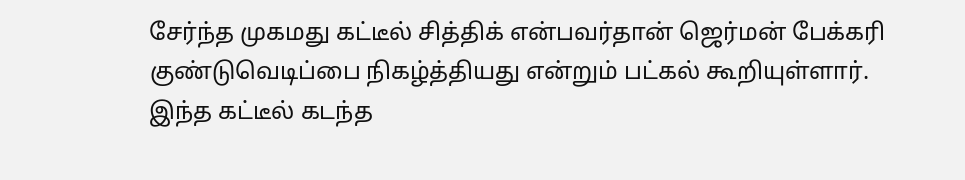சேர்ந்த முகமது கட்டீல் சித்திக் என்பவர்தான் ஜெர்மன் பேக்கரி குண்டுவெடிப்பை நிகழ்த்தியது என்றும் பட்கல் கூறியுள்ளார். இந்த கட்டீல் கடந்த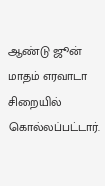ஆண்டு ஜூன் மாதம் எரவாடா சிறையில் கொல்லப்பட்டார்.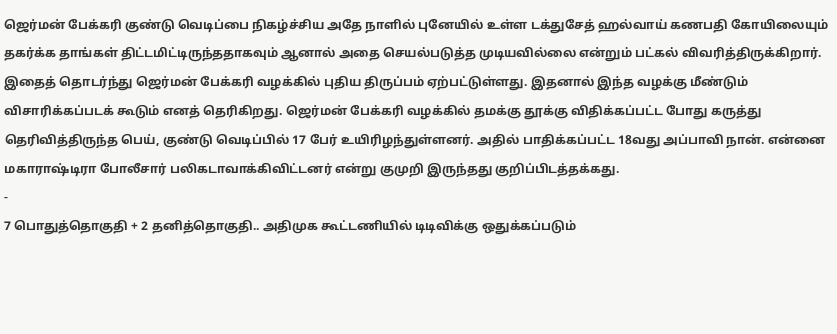ஜெர்மன் பேக்கரி குண்டு வெடிப்பை நிகழ்ச்சிய அதே நாளில் புனேயில் உள்ள டக்துசேத் ஹல்வாய் கணபதி கோயிலையும் தகர்க்க தாங்கள் திட்டமிட்டிருந்ததாகவும் ஆனால் அதை செயல்படுத்த முடியவில்லை என்றும் பட்கல் விவரித்திருக்கிறார்.
இதைத் தொடர்ந்து ஜெர்மன் பேக்கரி வழக்கில் புதிய திருப்பம் ஏற்பட்டுள்ளது. இதனால் இந்த வழக்கு மீண்டும் விசாரிக்கப்படக் கூடும் எனத் தெரிகிறது. ஜெர்மன் பேக்கரி வழக்கில் தமக்கு தூக்கு விதிக்கப்பட்ட போது கருத்து தெரிவித்திருந்த பெய், குண்டு வெடிப்பில் 17 பேர் உயிரிழந்துள்ளனர். அதில் பாதிக்கப்பட்ட 18வது அப்பாவி நான். என்னை மகாராஷ்டிரா போலீசார் பலிகடாவாக்கிவிட்டனர் என்று குமுறி இருந்தது குறிப்பிடத்தக்கது.
-
7 பொதுத்தொகுதி + 2 தனித்தொகுதி.. அதிமுக கூட்டணியில் டிடிவிக்கு ஒதுக்கப்படும்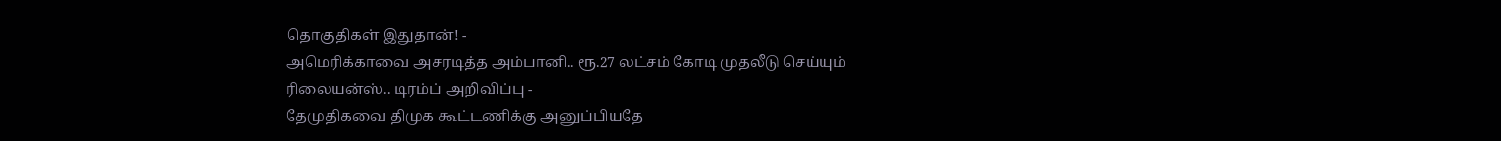தொகுதிகள் இதுதான்! -
அமெரிக்காவை அசரடித்த அம்பானி.. ரூ.27 லட்சம் கோடி முதலீடு செய்யும் ரிலையன்ஸ்.. டிரம்ப் அறிவிப்பு -
தேமுதிகவை திமுக கூட்டணிக்கு அனுப்பியதே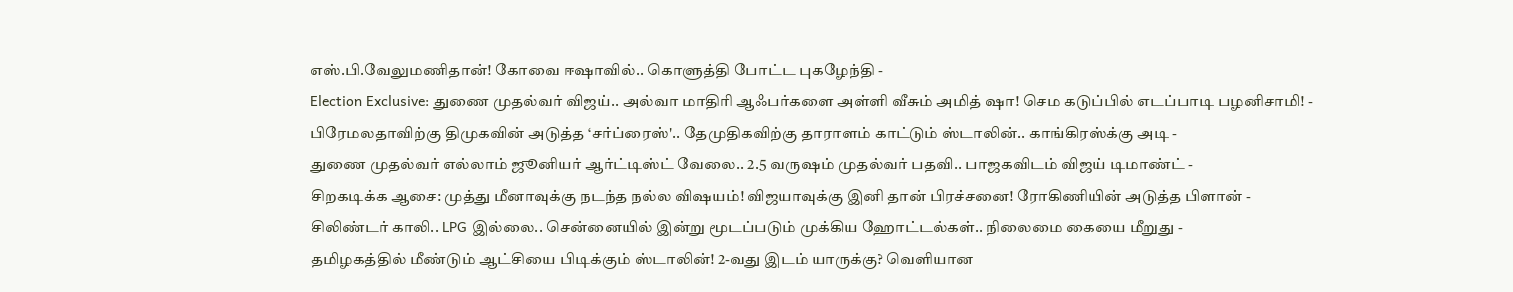எஸ்.பி.வேலுமணிதான்! கோவை ஈஷாவில்.. கொளுத்தி போட்ட புகழேந்தி -
Election Exclusive: துணை முதல்வர் விஜய்.. அல்வா மாதிரி ஆஃபர்களை அள்ளி வீசும் அமித் ஷா! செம கடுப்பில் எடப்பாடி பழனிசாமி! -
பிரேமலதாவிற்கு திமுகவின் அடுத்த ‘சர்ப்ரைஸ்'.. தேமுதிகவிற்கு தாராளம் காட்டும் ஸ்டாலின்.. காங்கிரஸ்க்கு அடி -
துணை முதல்வர் எல்லாம் ஜூனியர் ஆர்ட்டிஸ்ட் வேலை.. 2.5 வருஷம் முதல்வர் பதவி.. பாஜகவிடம் விஜய் டிமாண்ட் -
சிறகடிக்க ஆசை: முத்து மீனாவுக்கு நடந்த நல்ல விஷயம்! விஜயாவுக்கு இனி தான் பிரச்சனை! ரோகிணியின் அடுத்த பிளான் -
சிலிண்டர் காலி.. LPG இல்லை.. சென்னையில் இன்று மூடப்படும் முக்கிய ஹோட்டல்கள்.. நிலைமை கையை மீறுது -
தமிழகத்தில் மீண்டும் ஆட்சியை பிடிக்கும் ஸ்டாலின்! 2-வது இடம் யாருக்கு? வெளியான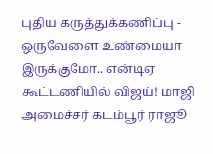புதிய கருத்துக்கணிப்பு -
ஒருவேளை உண்மையா இருக்குமோ.. என்டிஏ கூட்டணியில் விஜய்! மாஜி அமைச்சர் கடம்பூர் ராஜூ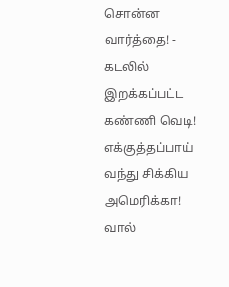சொன்ன வார்த்தை! -
கடலில் இறக்கப்பட்ட கண்ணி வெடி! எக்குத்தப்பாய் வந்து சிக்கிய அமெரிக்கா! வால்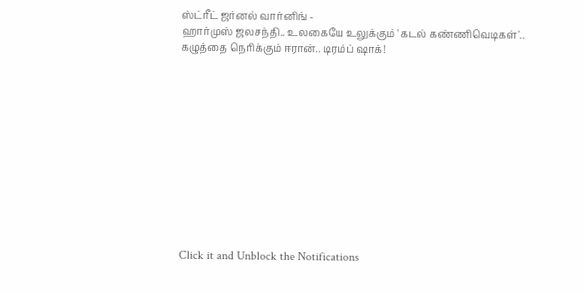ஸ்ட்ரீட் ஜர்னல் வார்னிங் -
ஹார்முஸ் ஜலசந்தி.. உலகையே உலுக்கும் 'கடல் கண்ணிவெடிகள்'.. கழுத்தை நெரிக்கும் ஈரான்.. டிரம்ப் ஷாக்!












Click it and Unblock the Notifications